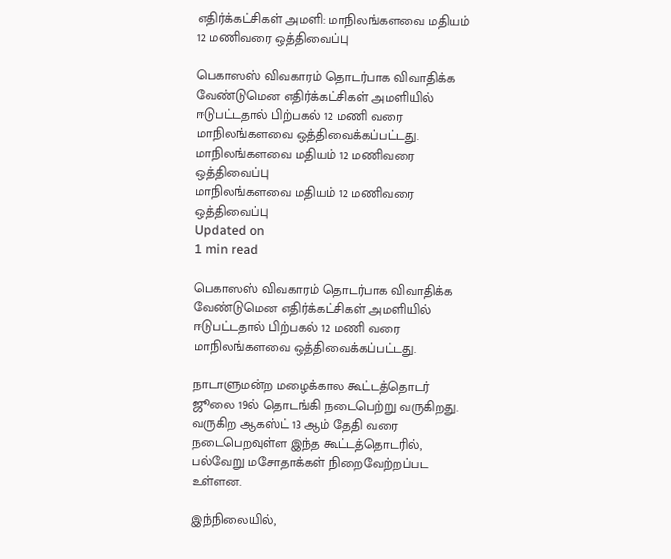எதிர்க்கட்சிகள் அமளி: மாநிலங்களவை மதியம் 12 மணிவரை ஒத்திவைப்பு

பெகாஸஸ் விவகாரம் தொடர்பாக விவாதிக்க வேண்டுமென எதிர்க்கட்சிகள் அமளியில் ஈடுபட்டதால் பிற்பகல் 12 மணி வரை மாநிலங்களவை ஒத்திவைக்கப்பட்டது.
மாநிலங்களவை மதியம் 12 மணிவரை ஒத்திவைப்பு
மாநிலங்களவை மதியம் 12 மணிவரை ஒத்திவைப்பு
Updated on
1 min read

பெகாஸஸ் விவகாரம் தொடர்பாக விவாதிக்க வேண்டுமென எதிர்க்கட்சிகள் அமளியில் ஈடுபட்டதால் பிற்பகல் 12 மணி வரை மாநிலங்களவை ஒத்திவைக்கப்பட்டது.

நாடாளுமன்ற மழைக்கால கூட்டத்தொடர் ஜூலை 19ல் தொடங்கி நடைபெற்று வருகிறது. வருகிற ஆகஸ்ட் 13 ஆம் தேதி வரை நடைபெறவுள்ள இந்த கூட்டத்தொடரில், பல்வேறு மசோதாக்கள் நிறைவேற்றப்பட உள்ளன.

இந்நிலையில்,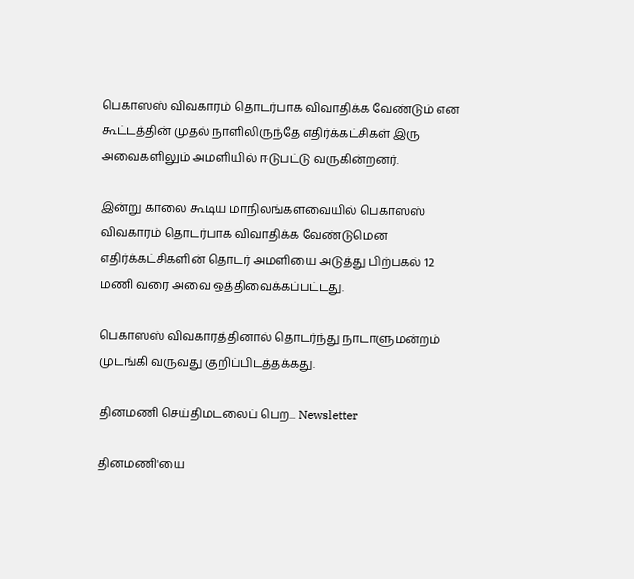பெகாஸஸ் விவகாரம் தொடர்பாக விவாதிக்க வேண்டும் என கூட்டத்தின் முதல் நாளிலிருந்தே எதிர்க்கட்சிகள் இரு அவைகளிலும் அமளியில் ஈடுபட்டு வருகின்றனர்.

இன்று காலை கூடிய மாநிலங்களவையில் பெகாஸஸ் விவகாரம் தொடர்பாக விவாதிக்க வேண்டுமென எதிர்க்கட்சிகளின் தொடர் அமளியை அடுத்து பிற்பகல் 12 மணி வரை அவை ஒத்திவைக்கப்பட்டது.

பெகாஸஸ் விவகாரத்தினால் தொடர்ந்து நாடாளுமன்றம் முடங்கி வருவது குறிப்பிடத்தக்கது.

தினமணி செய்திமடலைப் பெற... Newsletter

தினமணி'யை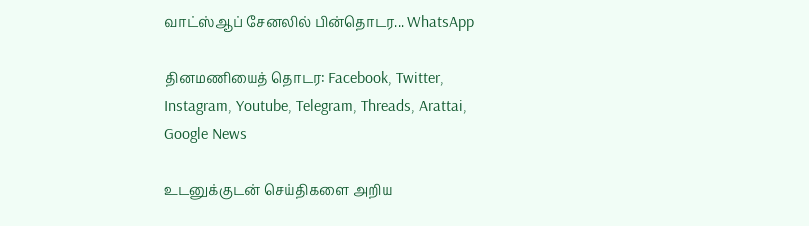வாட்ஸ்ஆப் சேனலில் பின்தொடர... WhatsApp

தினமணியைத் தொடர: Facebook, Twitter, Instagram, Youtube, Telegram, Threads, Arattai, Google News

உடனுக்குடன் செய்திகளை அறிய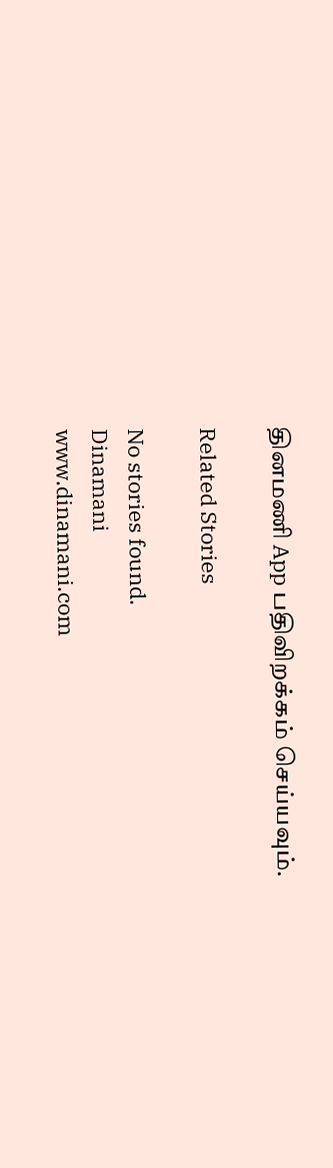தினமணி App பதிவிறக்கம் செய்யவும்.

Related Stories

No stories found.
Dinamani
www.dinamani.com